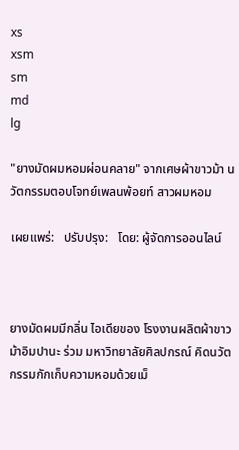xs
xsm
sm
md
lg

"ยางมัดผมหอมผ่อนคลาย" จากเศษผ้าขาวม้า นวัตกรรมตอบโจทย์เพลนพ้อยท์ สาวผมหอม

เผยแพร่:   ปรับปรุง:   โดย: ผู้จัดการออนไลน์



ยางมัดผมมีกลิ่น ไอเดียของ โรงงานผลิตผ้าขาวม้าอิมปานะ ร่วม มหาวิทยาลัยศิลปกรณ์ คิดนวัตกรรมกักเก็บความหอมด้วยเม็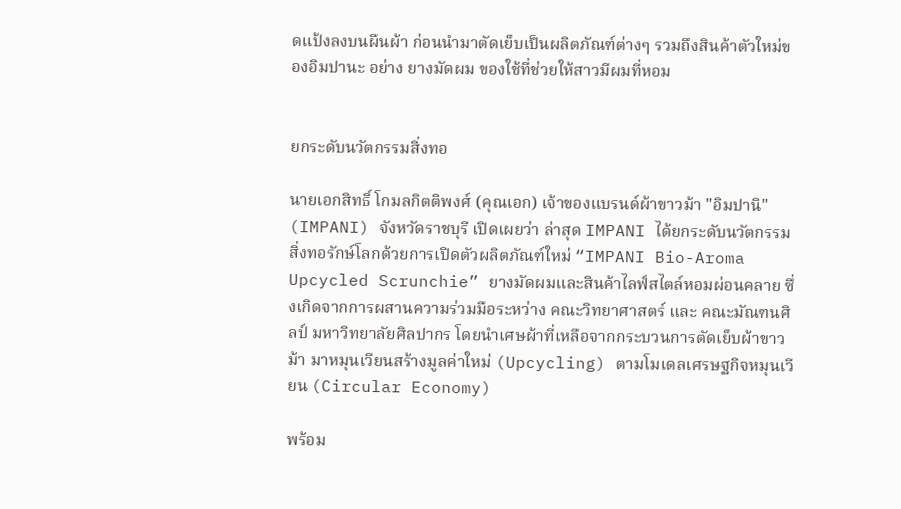ดแป้งลงบนผืนผ้า ก่อนนำมาตัดเย็บเป็นผลิตภัณฑ์ต่างๆ รวมถึงสินค้าตัวใหม่ของอิมปานะ อย่าง ยางมัดผม ของใช้ที่ช่วยให้สาวมีผมที่หอม


ยกระดับนวัตกรรมสิ่งทอ

นายเอกสิทธิ์ โกมลกิตติพงศ์ (คุณเอก) เจ้าของแบรนด์ผ้าขาวม้า "อิมปานิ" (IMPANI) จังหวัดราชบุรี เปิดเผยว่า ล่าสุด IMPANI ได้ยกระดับนวัตกรรมสิ่งทอรักษ์โลกด้วยการเปิดตัวผลิตภัณฑ์ใหม่ “IMPANI Bio-Aroma Upcycled Scrunchie” ยางมัดผมและสินค้าไลฟ์สไตล์หอมผ่อนคลาย ซึ่งเกิดจากการผสานความร่วมมือระหว่าง คณะวิทยาศาสตร์ และ คณะมัณฑนศิลป์ มหาวิทยาลัยศิลปากร โดยนำเศษผ้าที่เหลือจากกระบวนการตัดเย็บผ้าขาวม้า มาหมุนเวียนสร้างมูลค่าใหม่ (Upcycling) ตามโมเดลเศรษฐกิจหมุนเวียน (Circular Economy)

พร้อม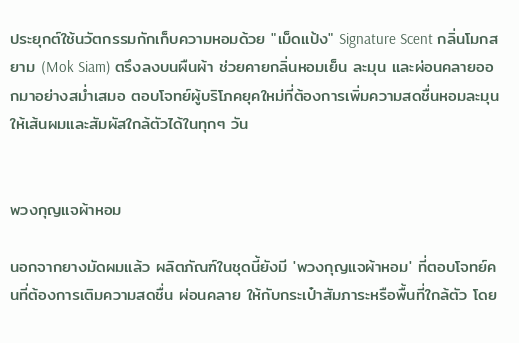ประยุกต์ใช้นวัตกรรมกักเก็บความหอมด้วย "เม็ดแป้ง" Signature Scent กลิ่นโมกสยาม (Mok Siam) ตรึงลงบนผืนผ้า ช่วยคายกลิ่นหอมเย็น ละมุน และผ่อนคลายออกมาอย่างสม่ำเสมอ ตอบโจทย์ผู้บริโภคยุคใหม่ที่ต้องการเพิ่มความสดชื่นหอมละมุนให้เส้นผมและสัมผัสใกล้ตัวได้ในทุกๆ วัน


พวงกุญแจผ้าหอม

นอกจากยางมัดผมแล้ว ผลิตภัณฑ์ในชุดนี้ยังมี 'พวงกุญแจผ้าหอม' ที่ตอบโจทย์คนที่ต้องการเติมความสดชื่น ผ่อนคลาย ให้กับกระเป๋าสัมภาระหรือพื้นที่ใกล้ตัว โดย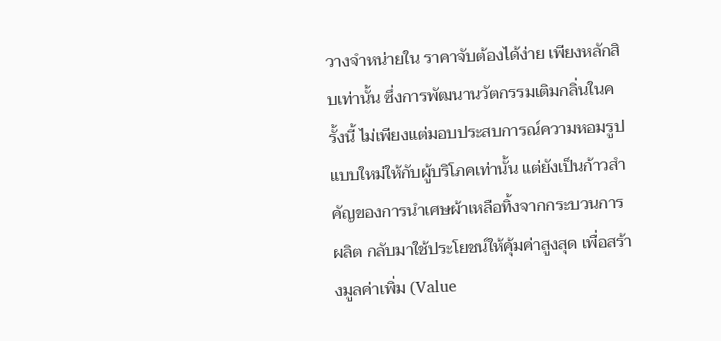วางจำหน่ายใน ราคาจับต้องได้ง่าย เพียงหลักสิบเท่านั้น ซึ่งการพัฒนานวัตกรรมเติมกลิ่นในครั้งนี้ ไม่เพียงแต่มอบประสบการณ์ความหอมรูปแบบใหม่ให้กับผู้บริโภคเท่านั้น แต่ยังเป็นก้าวสำคัญของการนำเศษผ้าเหลือทิ้งจากกระบวนการผลิต กลับมาใช้ประโยชน์ให้คุ้มค่าสูงสุด เพื่อสร้างมูลค่าเพิ่ม (Value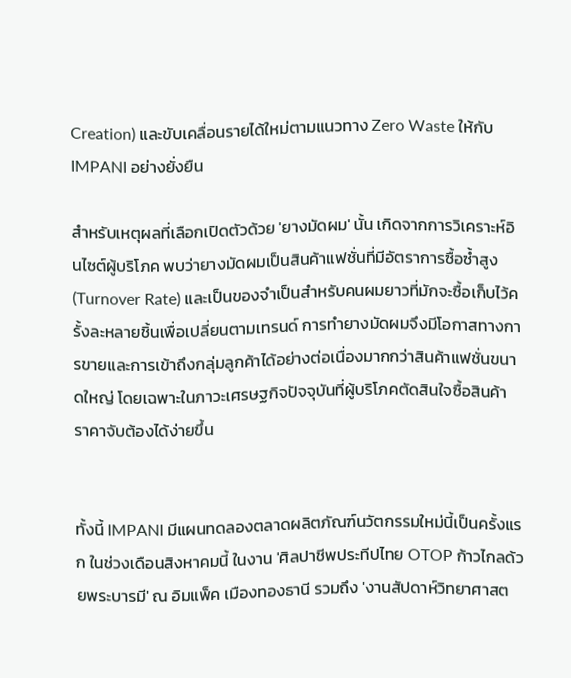Creation) และขับเคลื่อนรายได้ใหม่ตามแนวทาง Zero Waste ให้กับ IMPANI อย่างยั่งยืน

สำหรับเหตุผลที่เลือกเปิดตัวด้วย 'ยางมัดผม' นั้น เกิดจากการวิเคราะห์อินไซต์ผู้บริโภค พบว่ายางมัดผมเป็นสินค้าแฟชั่นที่มีอัตราการซื้อซ้ำสูง (Turnover Rate) และเป็นของจำเป็นสำหรับคนผมยาวที่มักจะซื้อเก็บไว้ครั้งละหลายชิ้นเพื่อเปลี่ยนตามเทรนด์ การทำยางมัดผมจึงมีโอกาสทางการขายและการเข้าถึงกลุ่มลูกค้าได้อย่างต่อเนื่องมากกว่าสินค้าแฟชั่นขนาดใหญ่ โดยเฉพาะในภาวะเศรษฐกิจปัจจุบันที่ผู้บริโภคตัดสินใจซื้อสินค้าราคาจับต้องได้ง่ายขึ้น


ทั้งนี้ IMPANI มีแผนทดลองตลาดผลิตภัณฑ์นวัตกรรมใหม่นี้เป็นครั้งแรก ในช่วงเดือนสิงหาคมนี้ ในงาน 'ศิลปาชีพประทีปไทย OTOP ก้าวไกลด้วยพระบารมี' ณ อิมแพ็ค เมืองทองธานี รวมถึง 'งานสัปดาห์วิทยาศาสต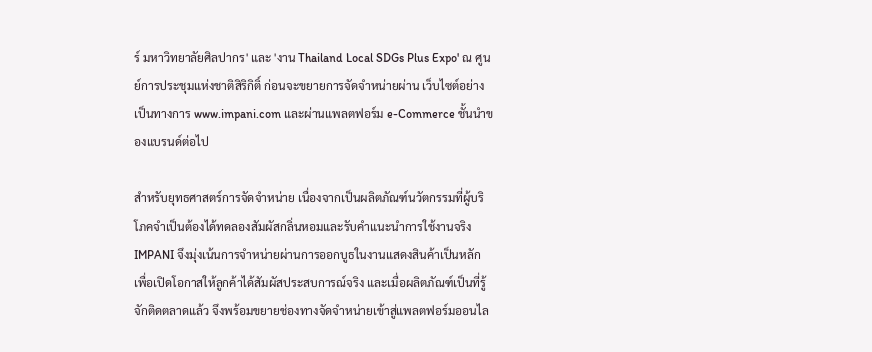ร์ มหาวิทยาลัยศิลปากร' และ 'งาน Thailand Local SDGs Plus Expo' ณ ศูนย์การประชุมแห่งชาติสิริกิติ์ ก่อนจะขยายการจัดจำหน่ายผ่าน เว็บไซต์อย่างเป็นทางการ www.impani.com และผ่านแพลตฟอร์ม e-Commerce ชั้นนำของแบรนด์ต่อไป

สำหรับยุทธศาสตร์การจัดจำหน่าย เนื่องจากเป็นผลิตภัณฑ์นวัตกรรมที่ผู้บริโภคจำเป็นต้องได้ทดลองสัมผัสกลิ่นหอมและรับคำแนะนำการใช้งานจริง IMPANI จึงมุ่งเน้นการจำหน่ายผ่านการออกบูธในงานแสดงสินค้าเป็นหลัก เพื่อเปิดโอกาสให้ลูกค้าได้สัมผัสประสบการณ์จริง และเมื่อผลิตภัณฑ์เป็นที่รู้จักติดตลาดแล้ว จึงพร้อมขยายช่องทางจัดจำหน่ายเข้าสู่แพลตฟอร์มออนไล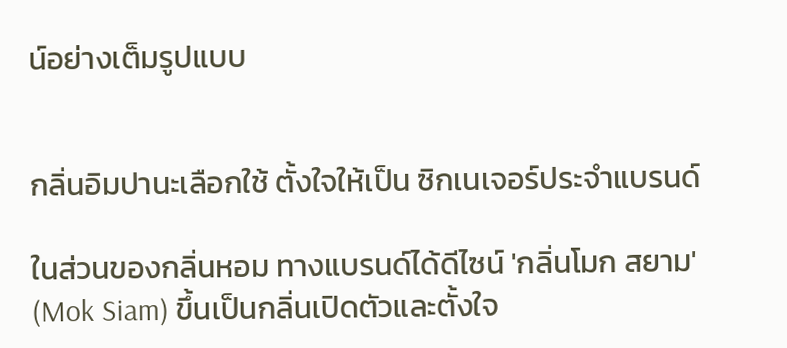น์อย่างเต็มรูปแบบ


กลิ่นอิมปานะเลือกใช้ ตั้งใจให้เป็น ซิกเนเจอร์ประจำแบรนด์

ในส่วนของกลิ่นหอม ทางแบรนด์ได้ดีไซน์ 'กลิ่นโมก สยาม' (Mok Siam) ขึ้นเป็นกลิ่นเปิดตัวและตั้งใจ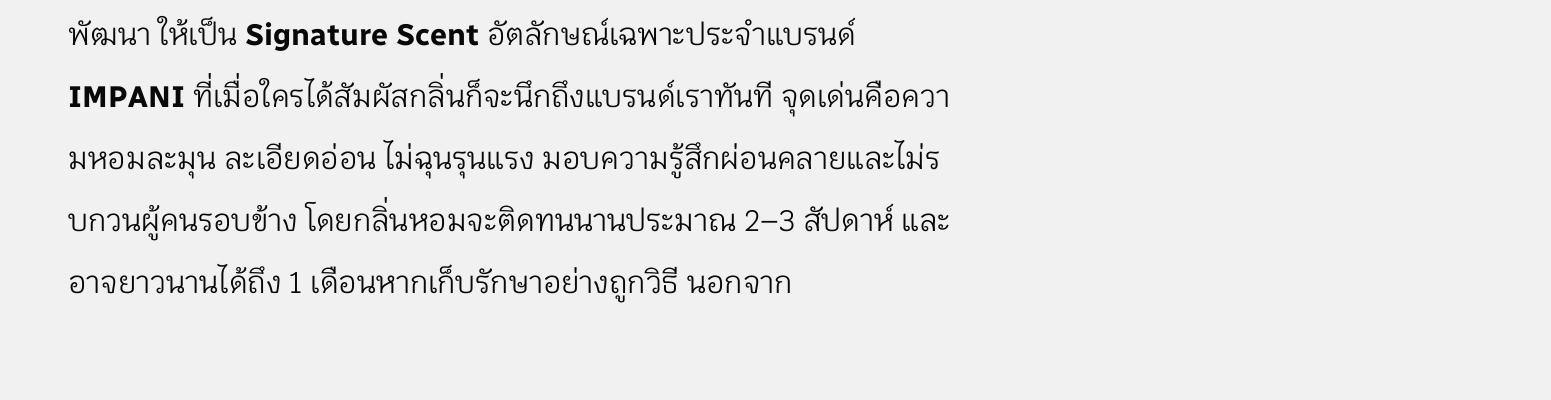พัฒนา ให้เป็น Signature Scent อัตลักษณ์เฉพาะประจำแบรนด์ IMPANI ที่เมื่อใครได้สัมผัสกลิ่นก็จะนึกถึงแบรนด์เราทันที จุดเด่นคือความหอมละมุน ละเอียดอ่อน ไม่ฉุนรุนแรง มอบความรู้สึกผ่อนคลายและไม่รบกวนผู้คนรอบข้าง โดยกลิ่นหอมจะติดทนนานประมาณ 2–3 สัปดาห์ และอาจยาวนานได้ถึง 1 เดือนหากเก็บรักษาอย่างถูกวิธี นอกจาก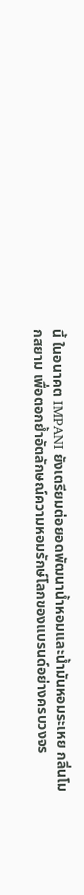นี้ ในอนาคต IMPANI ยังเตรียมต่อยอดพัฒนาน้ำหอมและน้ำมันหอมระเหย กลิ่นโมกสยาม เพื่อตอกย้ำอัตลักษณ์ความหอมรักษ์โลกของแบรนด์อย่างครบวงจร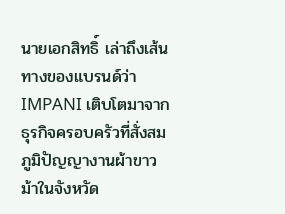นายเอกสิทธิ์ เล่าถึงเส้นทางของแบรนด์ว่า IMPANI เติบโตมาจากธุรกิจครอบครัวที่สั่งสมภูมิปัญญางานผ้าขาวม้าในจังหวัด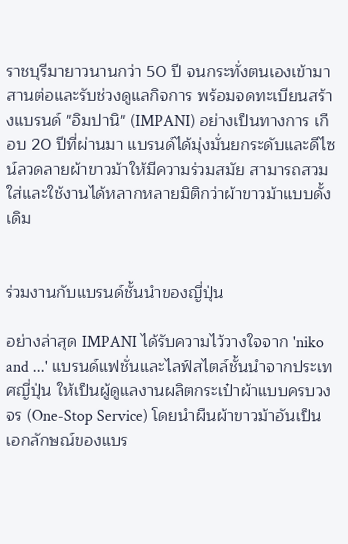ราชบุรีมายาวนานกว่า 50 ปี จนกระทั่งตนเองเข้ามาสานต่อและรับช่วงดูแลกิจการ พร้อมจดทะเบียนสร้างแบรนด์ "อิมปานิ" (IMPANI) อย่างเป็นทางการ เกือบ 20 ปีที่ผ่านมา แบรนด์ได้มุ่งมั่นยกระดับและดีไซน์ลวดลายผ้าขาวม้าให้มีความร่วมสมัย สามารถสวมใส่และใช้งานได้หลากหลายมิติกว่าผ้าขาวม้าแบบดั้งเดิม


ร่วมงานกับแบรนด์ชั้นนำของญี่ปุ่น

อย่างล่าสุด IMPANI ได้รับความไว้วางใจจาก 'niko and ...' แบรนด์แฟชั่นและไลฟ์สไตล์ชั้นนำจากประเทศญี่ปุ่น ให้เป็นผู้ดูแลงานผลิตกระเป๋าผ้าแบบครบวงจร (One-Stop Service) โดยนำผืนผ้าขาวม้าอันเป็นเอกลักษณ์ของแบร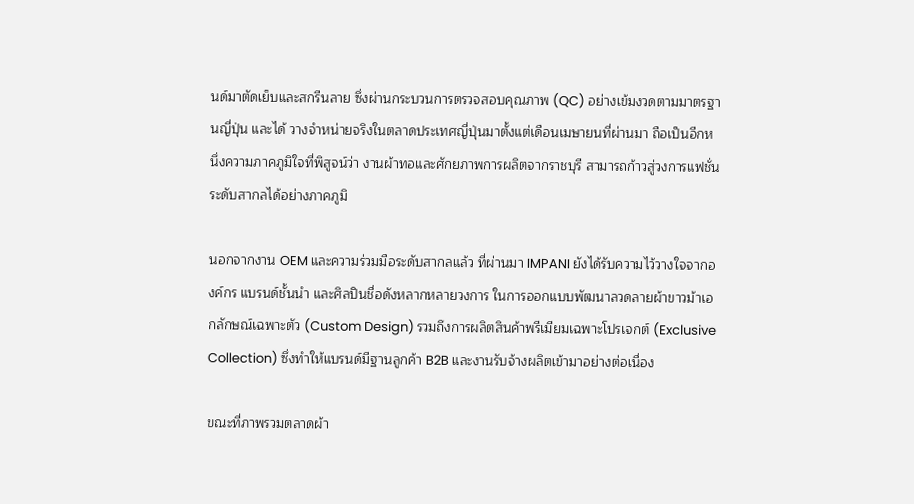นด์มาตัดเย็บและสกรีนลาย ซึ่งผ่านกระบวนการตรวจสอบคุณภาพ (QC) อย่างเข้มงวดตามมาตรฐานญี่ปุ่น และได้ วางจำหน่ายจริงในตลาดประเทศญี่ปุ่นมาตั้งแต่เดือนเมษายนที่ผ่านมา ถือเป็นอีกหนึ่งความภาคภูมิใจที่พิสูจน์ว่า งานผ้าทอและศักยภาพการผลิตจากราชบุรี สามารถก้าวสู่วงการแฟชั่นระดับสากลได้อย่างภาคภูมิ

นอกจากงาน OEM และความร่วมมือระดับสากลแล้ว ที่ผ่านมา IMPANI ยังได้รับความไว้วางใจจากองค์กร แบรนด์ชั้นนำ และศิลปินชื่อดังหลากหลายวงการ ในการออกแบบพัฒนาลวดลายผ้าขาวม้าเอกลักษณ์เฉพาะตัว (Custom Design) รวมถึงการผลิตสินค้าพรีเมียมเฉพาะโปรเจกต์ (Exclusive Collection) ซึ่งทำให้แบรนด์มีฐานลูกค้า B2B และงานรับจ้างผลิตเข้ามาอย่างต่อเนื่อง

ขณะที่ภาพรวมตลาดผ้า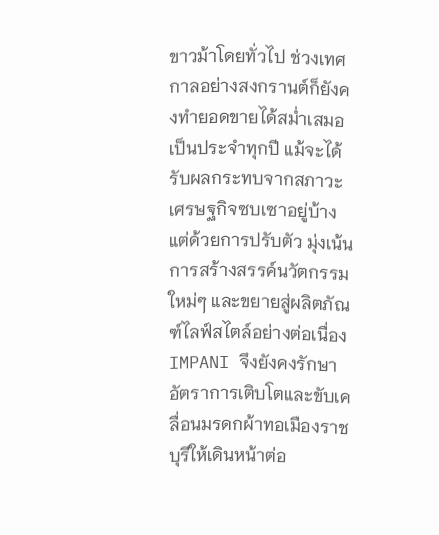ขาวม้าโดยทั่วไป ช่วงเทศกาลอย่างสงกรานต์ก็ยังคงทำยอดขายได้สม่ำเสมอเป็นประจำทุกปี แม้จะได้รับผลกระทบจากสภาวะเศรษฐกิจซบเซาอยู่บ้าง แต่ด้วยการปรับตัว มุ่งเน้นการสร้างสรรค์นวัตกรรมใหม่ๆ และขยายสู่ผลิตภัณฑ์ไลฟ์สไตล์อย่างต่อเนื่อง IMPANI จึงยังคงรักษาอัตราการเติบโตและขับเคลื่อนมรดกผ้าทอเมืองราชบุรีให้เดินหน้าต่อ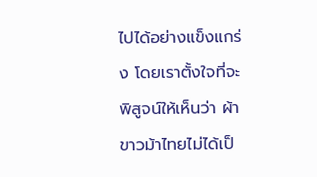ไปได้อย่างแข็งแกร่ง โดยเราตั้งใจที่จะพิสูจน์ให้เห็นว่า ผ้าขาวม้าไทยไม่ได้เป็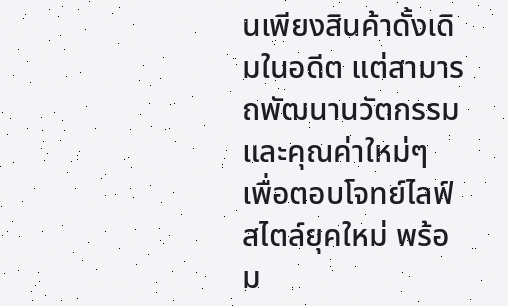นเพียงสินค้าดั้งเดิมในอดีต แต่สามารถพัฒนานวัตกรรมและคุณค่าใหม่ๆ เพื่อตอบโจทย์ไลฟ์สไตล์ยุคใหม่ พร้อม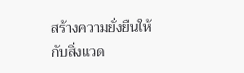สร้างความยั่งยืนให้กับสิ่งแวด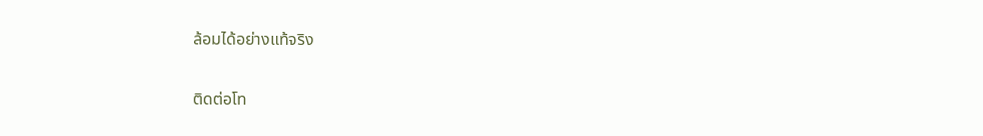ล้อมได้อย่างแท้จริง

ติดต่อโท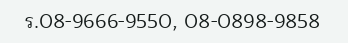ร.08-9666-9550, 08-0898-9858